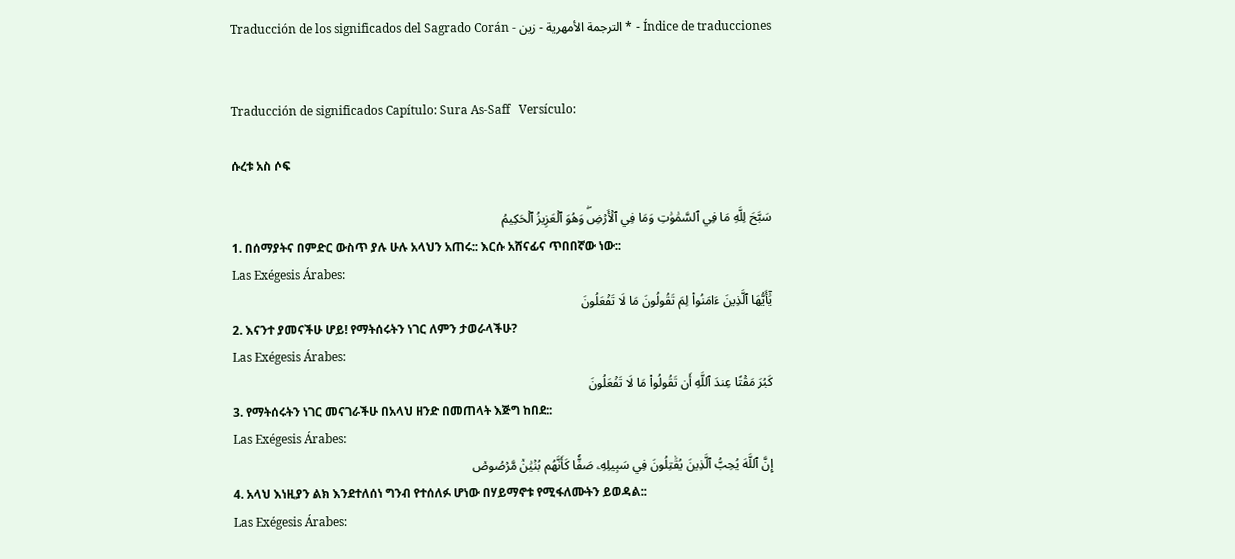Traducción de los significados del Sagrado Corán - الترجمة الأمهرية - زين * - Índice de traducciones


Traducción de significados Capítulo: Sura As-Saff   Versículo:

ሱረቱ አስ ሶፍ

سَبَّحَ لِلَّهِ مَا فِي ٱلسَّمَٰوَٰتِ وَمَا فِي ٱلۡأَرۡضِۖ وَهُوَ ٱلۡعَزِيزُ ٱلۡحَكِيمُ
1. በሰማያትና በምድር ውስጥ ያሉ ሁሉ አላህን አጠሩ:: እርሱ አሸናፊና ጥበበኛው ነው::
Las Exégesis Árabes:
يَٰٓأَيُّهَا ٱلَّذِينَ ءَامَنُواْ لِمَ تَقُولُونَ مَا لَا تَفۡعَلُونَ
2. እናንተ ያመናችሁ ሆይ! የማትሰሩትን ነገር ለምን ታወራላችሁ?
Las Exégesis Árabes:
كَبُرَ مَقۡتًا عِندَ ٱللَّهِ أَن تَقُولُواْ مَا لَا تَفۡعَلُونَ
3. የማትሰሩትን ነገር መናገራችሁ በአላህ ዘንድ በመጠላት እጅግ ከበደ::
Las Exégesis Árabes:
إِنَّ ٱللَّهَ يُحِبُّ ٱلَّذِينَ يُقَٰتِلُونَ فِي سَبِيلِهِۦ صَفّٗا كَأَنَّهُم بُنۡيَٰنٞ مَّرۡصُوصٞ
4. አላህ እነዚያን ልክ እንደተለሰነ ግንብ የተሰለፉ ሆነው በሃይማኖቱ የሚፋለሙትን ይወዳል::
Las Exégesis Árabes: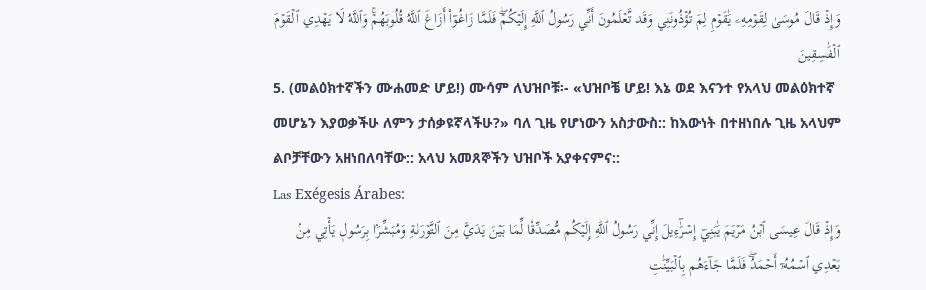وَإِذۡ قَالَ مُوسَىٰ لِقَوۡمِهِۦ يَٰقَوۡمِ لِمَ تُؤۡذُونَنِي وَقَد تَّعۡلَمُونَ أَنِّي رَسُولُ ٱللَّهِ إِلَيۡكُمۡۖ فَلَمَّا زَاغُوٓاْ أَزَاغَ ٱللَّهُ قُلُوبَهُمۡۚ وَٱللَّهُ لَا يَهۡدِي ٱلۡقَوۡمَ ٱلۡفَٰسِقِينَ
5. (መልዕክተኛችን ሙሐመድ ሆይ!) ሙሳም ለህዝቦቹ፡- «ህዝቦቼ ሆይ! እኔ ወደ እናንተ የአላህ መልዕክተኛ መሆኔን እያወቃችሁ ለምን ታሰቃዩኛላችሁ?» ባለ ጊዜ የሆነውን አስታውስ:: ከእውነት በተዘነበሉ ጊዜ አላህም ልቦቻቸውን አዘነበለባቸው:: አላህ አመጸኞችን ህዝቦች አያቀናምና::
Las Exégesis Árabes:
وَإِذۡ قَالَ عِيسَى ٱبۡنُ مَرۡيَمَ يَٰبَنِيٓ إِسۡرَٰٓءِيلَ إِنِّي رَسُولُ ٱللَّهِ إِلَيۡكُم مُّصَدِّقٗا لِّمَا بَيۡنَ يَدَيَّ مِنَ ٱلتَّوۡرَىٰةِ وَمُبَشِّرَۢا بِرَسُولٖ يَأۡتِي مِنۢ بَعۡدِي ٱسۡمُهُۥٓ أَحۡمَدُۖ فَلَمَّا جَآءَهُم بِٱلۡبَيِّنَٰتِ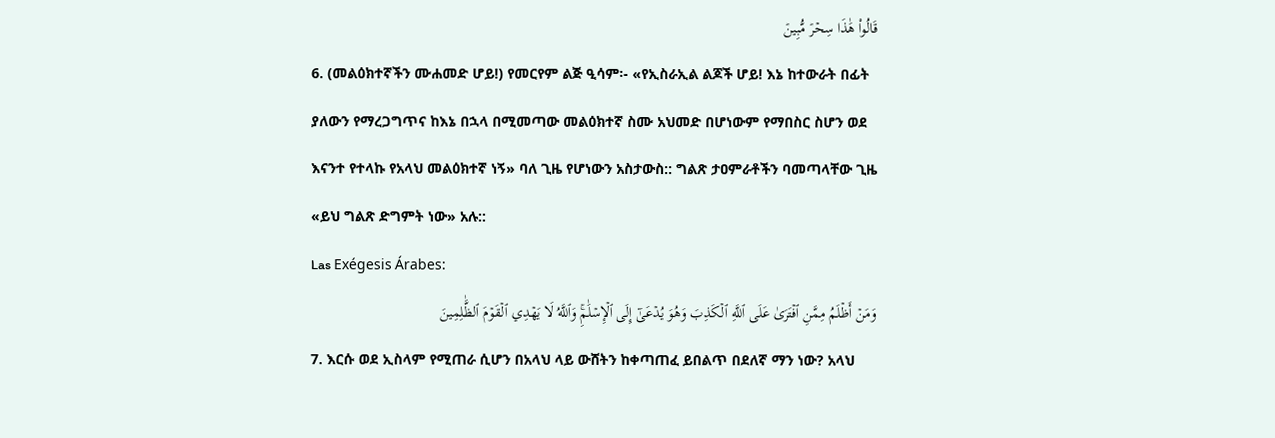قَالُواْ هَٰذَا سِحۡرٞ مُّبِينٞ
6. (መልዕክተኛችን ሙሐመድ ሆይ!) የመርየም ልጅ ዒሳም፡- «የኢስራኢል ልጆች ሆይ! እኔ ከተውራት በፊት ያለውን የማረጋግጥና ከእኔ በኋላ በሚመጣው መልዕክተኛ ስሙ አህመድ በሆነውም የማበስር ስሆን ወደ እናንተ የተላኩ የአላህ መልዕክተኛ ነኝ» ባለ ጊዜ የሆነውን አስታውስ:: ግልጽ ታዐምራቶችን ባመጣላቸው ጊዜ «ይህ ግልጽ ድግምት ነው» አሉ::
Las Exégesis Árabes:
وَمَنۡ أَظۡلَمُ مِمَّنِ ٱفۡتَرَىٰ عَلَى ٱللَّهِ ٱلۡكَذِبَ وَهُوَ يُدۡعَىٰٓ إِلَى ٱلۡإِسۡلَٰمِۚ وَٱللَّهُ لَا يَهۡدِي ٱلۡقَوۡمَ ٱلظَّٰلِمِينَ
7. እርሱ ወደ ኢስላም የሚጠራ ሲሆን በአላህ ላይ ውሸትን ከቀጣጠፈ ይበልጥ በደለኛ ማን ነው? አላህ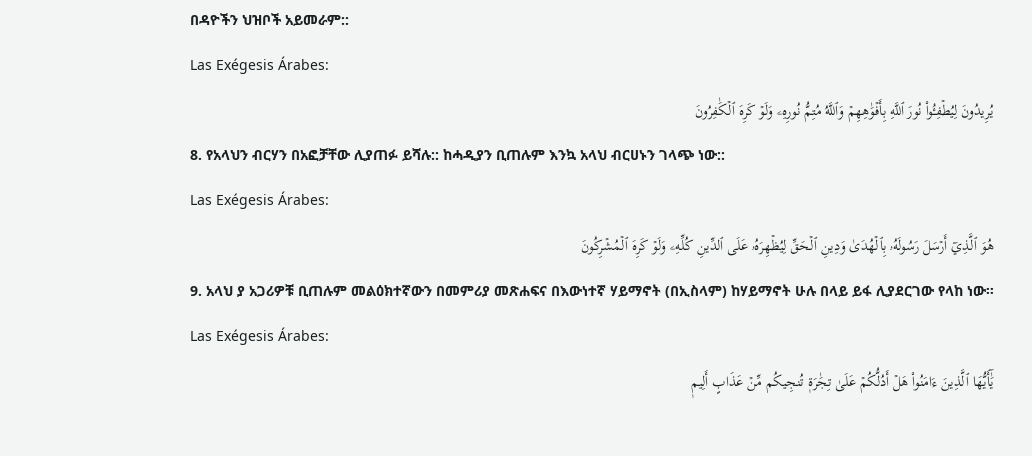በዳዮችን ህዝቦች አይመራም::
Las Exégesis Árabes:
يُرِيدُونَ لِيُطۡفِـُٔواْ نُورَ ٱللَّهِ بِأَفۡوَٰهِهِمۡ وَٱللَّهُ مُتِمُّ نُورِهِۦ وَلَوۡ كَرِهَ ٱلۡكَٰفِرُونَ
8. የአላህን ብርሃን በአፎቻቸው ሊያጠፉ ይሻሉ:: ከሓዲያን ቢጠሉም እንኳ አላህ ብርሀኑን ገላጭ ነው::
Las Exégesis Árabes:
هُوَ ٱلَّذِيٓ أَرۡسَلَ رَسُولَهُۥ بِٱلۡهُدَىٰ وَدِينِ ٱلۡحَقِّ لِيُظۡهِرَهُۥ عَلَى ٱلدِّينِ كُلِّهِۦ وَلَوۡ كَرِهَ ٱلۡمُشۡرِكُونَ
9. አላህ ያ አጋሪዎቹ ቢጠሉም መልዕክተኛውን በመምሪያ መጽሐፍና በእውነተኛ ሃይማኖት (በኢስላም) ከሃይማኖት ሁሉ በላይ ይፋ ሊያደርገው የላከ ነው፡፡
Las Exégesis Árabes:
يَٰٓأَيُّهَا ٱلَّذِينَ ءَامَنُواْ هَلۡ أَدُلُّكُمۡ عَلَىٰ تِجَٰرَةٖ تُنجِيكُم مِّنۡ عَذَابٍ أَلِيمٖ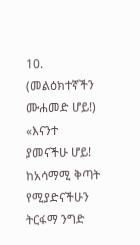10. (መልዕክተኛችን ሙሐመድ ሆይ!) «እናንተ ያመናችሁ ሆይ! ከአሳማሚ ቅጣት የሚያድናችሁን ትርፋማ ንግድ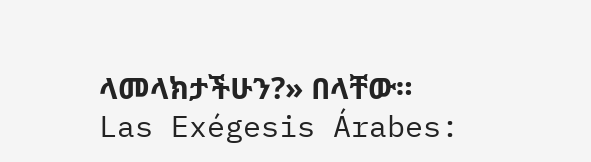ላመላክታችሁን?» በላቸው።
Las Exégesis Árabes: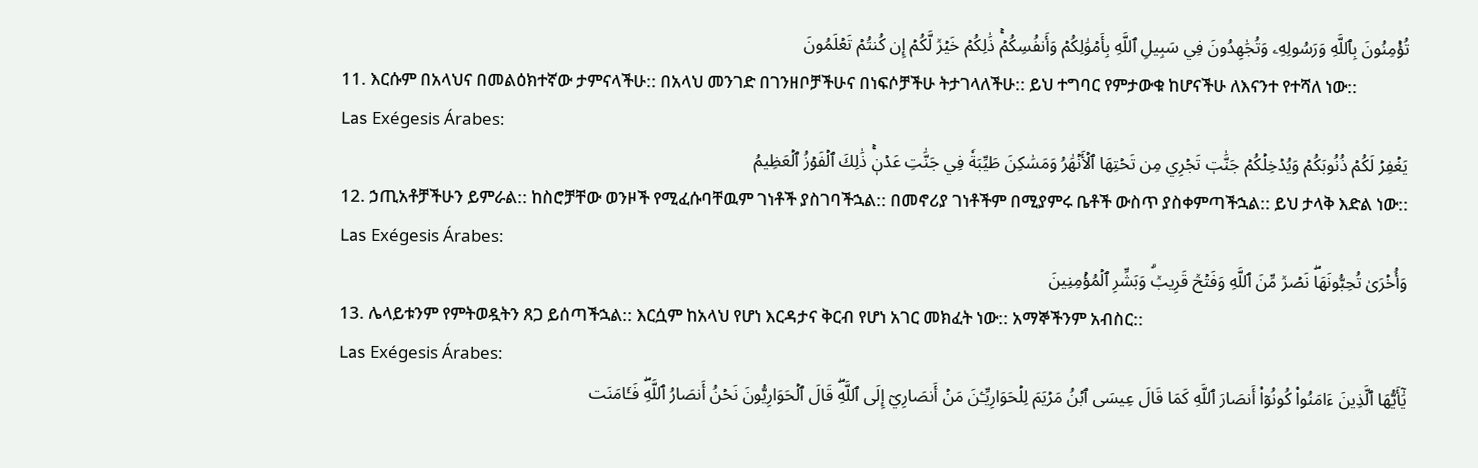تُؤۡمِنُونَ بِٱللَّهِ وَرَسُولِهِۦ وَتُجَٰهِدُونَ فِي سَبِيلِ ٱللَّهِ بِأَمۡوَٰلِكُمۡ وَأَنفُسِكُمۡۚ ذَٰلِكُمۡ خَيۡرٞ لَّكُمۡ إِن كُنتُمۡ تَعۡلَمُونَ
11. እርሱም በአላህና በመልዕክተኛው ታምናላችሁ:: በአላህ መንገድ በገንዘቦቻችሁና በነፍሶቻችሁ ትታገላለችሁ:: ይህ ተግባር የምታውቁ ከሆናችሁ ለእናንተ የተሻለ ነው::
Las Exégesis Árabes:
يَغۡفِرۡ لَكُمۡ ذُنُوبَكُمۡ وَيُدۡخِلۡكُمۡ جَنَّٰتٖ تَجۡرِي مِن تَحۡتِهَا ٱلۡأَنۡهَٰرُ وَمَسَٰكِنَ طَيِّبَةٗ فِي جَنَّٰتِ عَدۡنٖۚ ذَٰلِكَ ٱلۡفَوۡزُ ٱلۡعَظِيمُ
12. ኃጢአቶቻችሁን ይምራል:: ከስሮቻቸው ወንዞች የሚፈሱባቸዉም ገነቶች ያስገባችኋል:: በመኖሪያ ገነቶችም በሚያምሩ ቤቶች ውስጥ ያስቀምጣችኋል:: ይህ ታላቅ እድል ነው::
Las Exégesis Árabes:
وَأُخۡرَىٰ تُحِبُّونَهَاۖ نَصۡرٞ مِّنَ ٱللَّهِ وَفَتۡحٞ قَرِيبٞۗ وَبَشِّرِ ٱلۡمُؤۡمِنِينَ
13. ሌላይቱንም የምትወዷትን ጸጋ ይሰጣችኋል:: እርሷም ከአላህ የሆነ እርዳታና ቅርብ የሆነ አገር መክፈት ነው:: አማኞችንም አብስር::
Las Exégesis Árabes:
يَٰٓأَيُّهَا ٱلَّذِينَ ءَامَنُواْ كُونُوٓاْ أَنصَارَ ٱللَّهِ كَمَا قَالَ عِيسَى ٱبۡنُ مَرۡيَمَ لِلۡحَوَارِيِّـۧنَ مَنۡ أَنصَارِيٓ إِلَى ٱللَّهِۖ قَالَ ٱلۡحَوَارِيُّونَ نَحۡنُ أَنصَارُ ٱللَّهِۖ فَـَٔامَنَت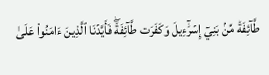طَّآئِفَةٞ مِّنۢ بَنِيٓ إِسۡرَٰٓءِيلَ وَكَفَرَت طَّآئِفَةٞۖ فَأَيَّدۡنَا ٱلَّذِينَ ءَامَنُواْ عَلَىٰ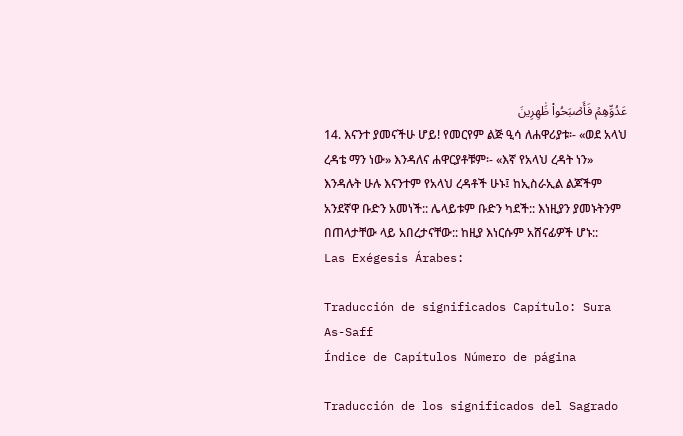عَدُوِّهِمۡ فَأَصۡبَحُواْ ظَٰهِرِينَ
14. እናንተ ያመናችሁ ሆይ! የመርየም ልጅ ዒሳ ለሐዋሪያቱ፡- «ወደ አላህ ረዳቴ ማን ነው» እንዳለና ሐዋርያቶቹም፡- «እኛ የአላህ ረዳት ነን» እንዳሉት ሁሉ እናንተም የአላህ ረዳቶች ሁኑ፤ ከኢስራኢል ልጆችም አንደኛዋ ቡድን አመነች:: ሌላይቱም ቡድን ካደች:: እነዚያን ያመኑትንም በጠላታቸው ላይ አበረታናቸው:: ከዚያ እነርሱም አሸናፊዎች ሆኑ::
Las Exégesis Árabes:

Traducción de significados Capítulo: Sura As-Saff
Índice de Capítulos Número de página

Traducción de los significados del Sagrado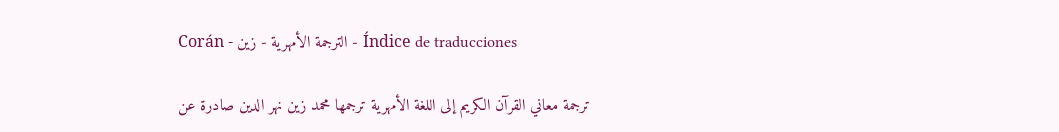Corán - الترجمة الأمهرية - زين - Índice de traducciones

ترجمة معاني القرآن الكريم إلى اللغة الأمهرية ترجمها محمد زين نهر الدين صادرة عن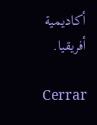أكاديمية أفريقيا.

Cerrar